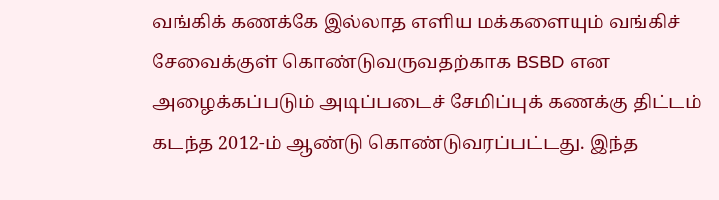வங்கிக் கணக்கே இல்லாத எளிய மக்களையும் வங்கிச் சேவைக்குள் கொண்டுவருவதற்காக BSBD என அழைக்கப்படும் அடிப்படைச் சேமிப்புக் கணக்கு திட்டம் கடந்த 2012-ம் ஆண்டு கொண்டுவரப்பட்டது. இந்த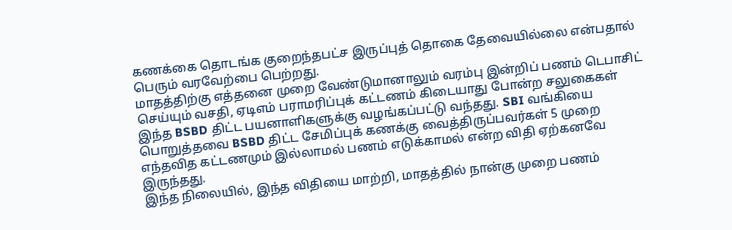கணக்கை தொடங்க குறைந்தபட்ச இருப்புத் தொகை தேவையில்லை என்பதால் பெரும் வரவேற்பை பெற்றது.
மாதத்திற்கு எத்தனை முறை வேண்டுமானாலும் வரம்பு இன்றிப் பணம் டெபாசிட் செய்யும் வசதி, ஏடிஎம் பராமரிப்புக் கட்டணம் கிடையாது போன்ற சலுகைகள் இந்த BSBD திட்ட பயனாளிகளுக்கு வழங்கப்பட்டு வந்தது. SBI வங்கியை பொறுத்தவை BSBD திட்ட சேமிப்புக் கணக்கு வைத்திருப்பவர்கள் 5 முறை எந்தவித கட்டணமும் இல்லாமல் பணம் எடுக்காமல் என்ற விதி ஏற்கனவே இருந்தது.
இந்த நிலையில், இந்த விதியை மாற்றி, மாதத்தில் நான்கு முறை பணம்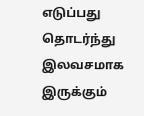எடுப்பது தொடர்ந்து இலவசமாக இருக்கும்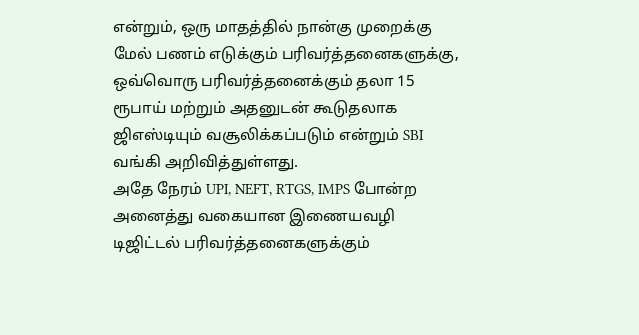என்றும், ஒரு மாதத்தில் நான்கு முறைக்கு மேல் பணம் எடுக்கும் பரிவர்த்தனைகளுக்கு, ஒவ்வொரு பரிவர்த்தனைக்கும் தலா 15 ரூபாய் மற்றும் அதனுடன் கூடுதலாக ஜிஎஸ்டியும் வசூலிக்கப்படும் என்றும் SBI வங்கி அறிவித்துள்ளது.
அதே நேரம் UPI, NEFT, RTGS, IMPS போன்ற அனைத்து வகையான இணையவழி டிஜிட்டல் பரிவர்த்தனைகளுக்கும்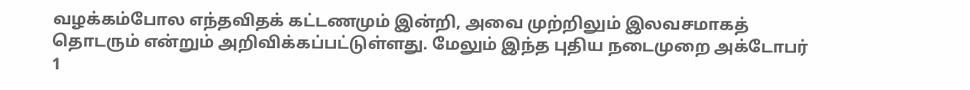வழக்கம்போல எந்தவிதக் கட்டணமும் இன்றி, அவை முற்றிலும் இலவசமாகத் தொடரும் என்றும் அறிவிக்கப்பட்டுள்ளது. மேலும் இந்த புதிய நடைமுறை அக்டோபர் 1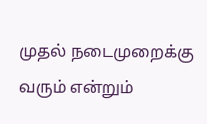முதல் நடைமுறைக்கு வரும் என்றும்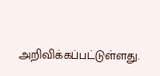அறிவிக்கப்பட்டுள்ளது.